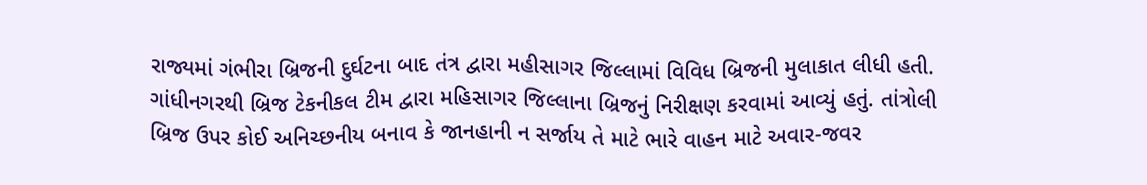રાજ્યમાં ગંભીરા બ્રિજની દુર્ઘટના બાદ તંત્ર દ્વારા મહીસાગર જિલ્લામાં વિવિધ બ્રિજની મુલાકાત લીધી હતી. ગાંધીનગરથી બ્રિજ ટેકનીકલ ટીમ દ્વારા મહિસાગર જિલ્લાના બ્રિજનું નિરીક્ષણ કરવામાં આવ્યું હતું. તાંત્રોલી બ્રિજ ઉપર કોઈ અનિચ્છનીય બનાવ કે જાનહાની ન સર્જાય તે માટે ભારે વાહન માટે અવાર-જવર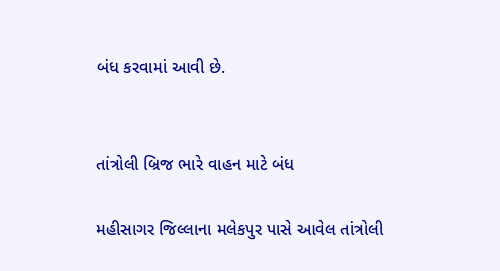બંધ કરવામાં આવી છે.


તાંત્રોલી બ્રિજ ભારે વાહન માટે બંધ

મહીસાગર જિલ્લાના મલેકપુર પાસે આવેલ તાંત્રોલી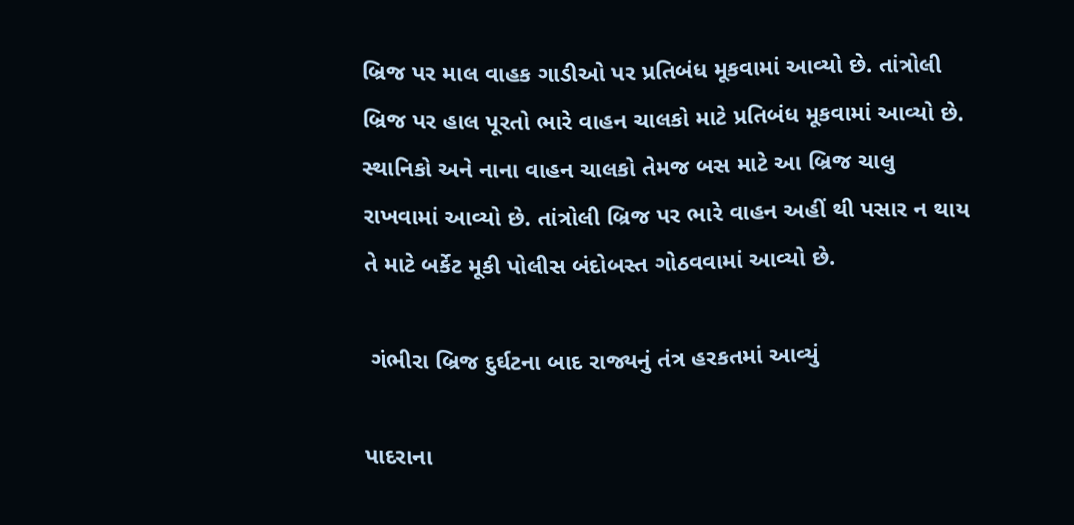બ્રિજ પર માલ વાહક ગાડીઓ પર પ્રતિબંધ મૂકવામાં આવ્યો છે. તાંત્રોલી બ્રિજ પર હાલ પૂરતો ભારે વાહન ચાલકો માટે પ્રતિબંધ મૂકવામાં આવ્યો છે. સ્થાનિકો અને નાના વાહન ચાલકો તેમજ બસ માટે આ બ્રિજ ચાલુ રાખવામાં આવ્યો છે. તાંત્રોલી બ્રિજ પર ભારે વાહન અહીં થી પસાર ન થાય તે માટે બર્કેટ મૂકી પોલીસ બંદોબસ્ત ગોઠવવામાં આવ્યો છે.

 ગંભીરા બ્રિજ દુર્ઘટના બાદ રાજ્યનું તંત્ર હરકતમાં આવ્યું

પાદરાના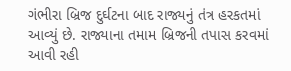ગંભીરા બ્રિજ દુર્ઘટના બાદ રાજ્યનું તંત્ર હરકતમાં આવ્યું છે. રાજ્યાના તમામ બ્રિજની તપાસ કરવમાં આવી રહી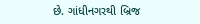છે. ગાંધીનગરથી બ્રિજ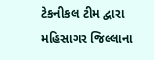ટેકનીકલ ટીમ દ્વારા મહિસાગર જિલ્લાના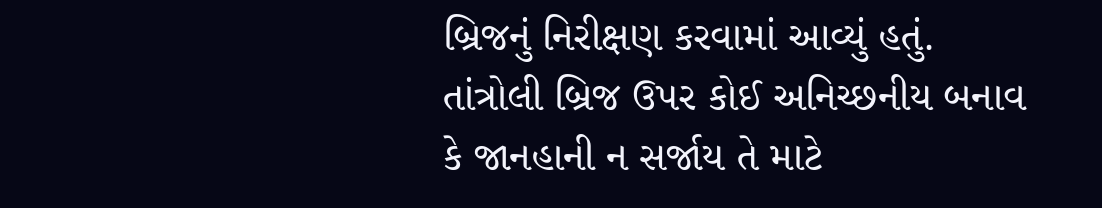બ્રિજનું નિરીક્ષણ કરવામાં આવ્યું હતું. તાંત્રોલી બ્રિજ ઉપર કોઈ અનિચ્છનીય બનાવ કે જાનહાની ન સર્જાય તે માટે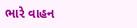ભારે વાહન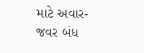માટે અવાર-જવર બંધ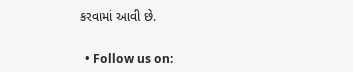કરવામાં આવી છે.


  • Follow us on: